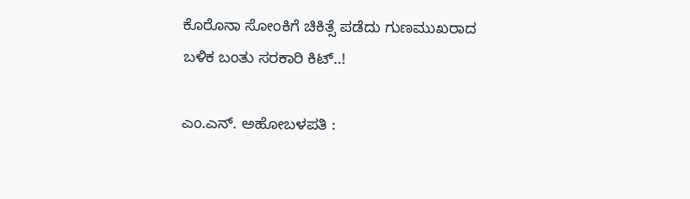ಕೊರೊನಾ ಸೋಂಕಿಗೆ ಚಿಕಿತ್ಸೆ ಪಡೆದು ಗುಣಮುಖರಾದ ಬಳಿಕ ಬಂತು ಸರಕಾರಿ ಕಿಟ್‌..!

ಎಂ.ಎನ್‌. ಅಹೋಬಳಪತಿ :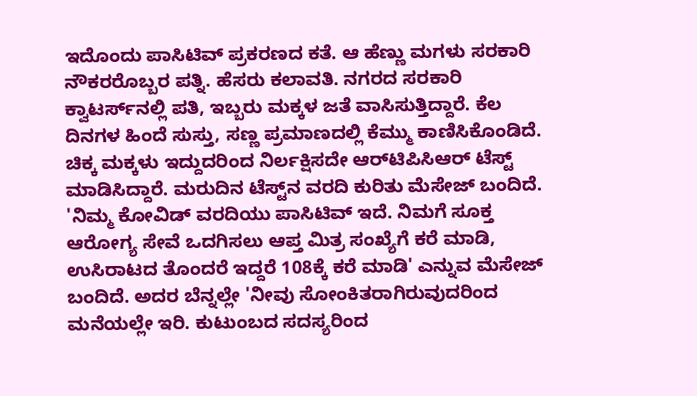ಇದೊಂದು ಪಾಸಿಟಿವ್‌ ಪ್ರಕರಣದ ಕತೆ. ಆ ಹೆಣ್ಣು ಮಗಳು ಸರಕಾರಿ ನೌಕರರೊಬ್ಬರ ಪತ್ನಿ. ಹೆಸರು ಕಲಾವತಿ. ನಗರದ ಸರಕಾರಿ ಕ್ವಾಟರ್ಸ್‌ನಲ್ಲಿ ಪತಿ, ಇಬ್ಬರು ಮಕ್ಕಳ ಜತೆ ವಾಸಿಸುತ್ತಿದ್ದಾರೆ. ಕೆಲ ದಿನಗಳ ಹಿಂದೆ ಸುಸ್ತು, ಸಣ್ಣ ಪ್ರಮಾಣದಲ್ಲಿ ಕೆಮ್ಮು ಕಾಣಿಸಿಕೊಂಡಿದೆ. ಚಿಕ್ಕ ಮಕ್ಕಳು ಇದ್ದುದರಿಂದ ನಿರ್ಲಕ್ಷಿಸದೇ ಆರ್‌ಟಿಪಿಸಿಆರ್‌ ಟೆಸ್ಟ್‌ ಮಾಡಿಸಿದ್ದಾರೆ. ಮರುದಿನ ಟೆಸ್ಟ್‌ನ ವರದಿ ಕುರಿತು ಮೆಸೇಜ್‌ ಬಂದಿದೆ. 'ನಿಮ್ಮ ಕೋವಿಡ್‌ ವರದಿಯು ಪಾಸಿಟಿವ್‌ ಇದೆ. ನಿಮಗೆ ಸೂಕ್ತ ಆರೋಗ್ಯ ಸೇವೆ ಒದಗಿಸಲು ಆಪ್ತ ಮಿತ್ರ ಸಂಖ್ಯೆಗೆ ಕರೆ ಮಾಡಿ, ಉಸಿರಾಟದ ತೊಂದರೆ ಇದ್ದರೆ 108ಕ್ಕೆ ಕರೆ ಮಾಡಿ' ಎನ್ನುವ ಮೆಸೇಜ್‌ ಬಂದಿದೆ. ಅದರ ಬೆನ್ನಲ್ಲೇ 'ನೀವು ಸೋಂಕಿತರಾಗಿರುವುದರಿಂದ ಮನೆಯಲ್ಲೇ ಇರಿ. ಕುಟುಂಬದ ಸದಸ್ಯರಿಂದ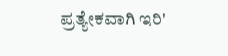ಪ್ರತ್ಯೇಕವಾಗಿ ಇರಿ'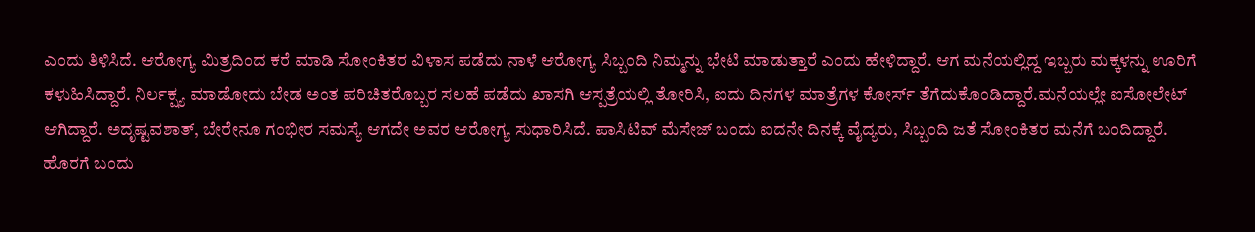ಎಂದು ತಿಳಿಸಿದೆ. ಆರೋಗ್ಯ ಮಿತ್ರದಿಂದ ಕರೆ ಮಾಡಿ ಸೋಂಕಿತರ ವಿಳಾಸ ಪಡೆದು ನಾಳೆ ಆರೋಗ್ಯ ಸಿಬ್ಬಂದಿ ನಿಮ್ಮನ್ನು ಭೇಟಿ ಮಾಡುತ್ತಾರೆ ಎಂದು ಹೇಳಿದ್ದಾರೆ. ಆಗ ಮನೆಯಲ್ಲಿದ್ದ ಇಬ್ಬರು ಮಕ್ಕಳನ್ನು ಊರಿಗೆ ಕಳುಹಿಸಿದ್ದಾರೆ. ನಿರ್ಲಕ್ಷ್ಯ ಮಾಡೋದು ಬೇಡ ಅಂತ ಪರಿಚಿತರೊಬ್ಬರ ಸಲಹೆ ಪಡೆದು ಖಾಸಗಿ ಆಸ್ಪತ್ರೆಯಲ್ಲಿ ತೋರಿಸಿ, ಐದು ದಿನಗಳ ಮಾತ್ರೆಗಳ ಕೋರ್ಸ್‌ ತೆಗೆದುಕೊಂಡಿದ್ದಾರೆ.ಮನೆಯಲ್ಲೇ ಐಸೋಲೇಟ್‌ ಆಗಿದ್ದಾರೆ. ಅದೃಷ್ಟವಶಾತ್‌, ಬೇರೇನೂ ಗಂಭೀರ ಸಮಸ್ಯೆ ಆಗದೇ ಅವರ ಆರೋಗ್ಯ ಸುಧಾರಿಸಿದೆ. ಪಾಸಿಟಿವ್‌ ಮೆಸೇಜ್‌ ಬಂದು ಐದನೇ ದಿನಕ್ಕೆ ವೈದ್ಯರು, ಸಿಬ್ಬಂದಿ ಜತೆ ಸೋಂಕಿತರ ಮನೆಗೆ ಬಂದಿದ್ದಾರೆ. ಹೊರಗೆ ಬಂದು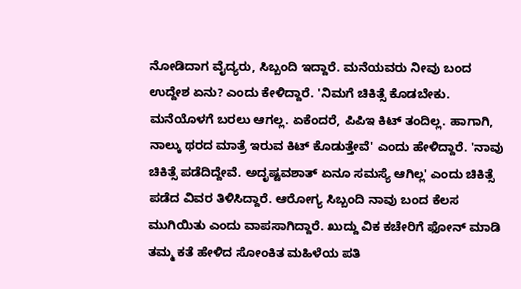ನೋಡಿದಾಗ ವೈದ್ಯರು, ಸಿಬ್ಬಂದಿ ಇದ್ದಾರೆ. ಮನೆಯವರು ನೀವು ಬಂದ ಉದ್ದೇಶ ಏನು? ಎಂದು ಕೇಳಿದ್ದಾರೆ. 'ನಿಮಗೆ ಚಿಕಿತ್ಸೆ ಕೊಡಬೇಕು. ಮನೆಯೊಳಗೆ ಬರಲು ಆಗಲ್ಲ. ಏಕೆಂದರೆ, ಪಿಪಿಇ ಕಿಟ್‌ ತಂದಿಲ್ಲ. ಹಾಗಾಗಿ, ನಾಲ್ಕು ಥರದ ಮಾತ್ರೆ ಇರುವ ಕಿಟ್‌ ಕೊಡುತ್ತೇವೆ' ಎಂದು ಹೇಳಿದ್ದಾರೆ. 'ನಾವು ಚಿಕಿತ್ಸೆ ಪಡೆದಿದ್ದೇವೆ. ಅದೃಷ್ಟವಶಾತ್‌ ಏನೂ ಸಮಸ್ಯೆ ಆಗಿಲ್ಲ' ಎಂದು ಚಿಕಿತ್ಸೆ ಪಡೆದ ವಿವರ ತಿಳಿಸಿದ್ದಾರೆ. ಆರೋಗ್ಯ ಸಿಬ್ಬಂದಿ ನಾವು ಬಂದ ಕೆಲಸ ಮುಗಿಯಿತು ಎಂದು ವಾಪಸಾಗಿದ್ದಾರೆ. ಖುದ್ದು ವಿಕ ಕಚೇರಿಗೆ ಫೋನ್‌ ಮಾಡಿ ತಮ್ಮ ಕತೆ ಹೇಳಿದ ಸೋಂಕಿತ ಮಹಿಳೆಯ ಪತಿ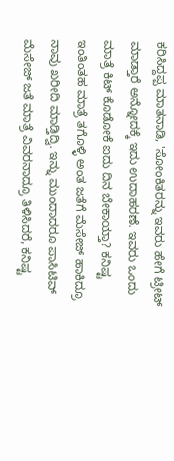ಕರಿಸಿದ್ದಪ್ಪ ಮಾತನಾಡಿ, 'ಸೋಂಕಿತರನ್ನು ಇವರು ಹೇಗೆ ಟ್ರೀಟ್‌ ಮಾಡ್ತಾರೆ ಅನ್ನೋದಕ್ಕೆ ಇದು ಉದಾಹರಣೆ. ಇವರು ಒಂದು ಮಾತ್ರೆ ಕಿಟ್‌ ಕೊಡೋಕೆ ಐದು ದಿನ ಬೇಕಾಯ್ತಾ? ಕನಿಷ್ಟ ಇಂತಿಂತಹ ಮಾತ್ರೆ ತಗೊಳ್ಳಿ ಅಂತ ಜತೆಗೆ ಮೆಸೇಜ್‌ ಹಾಕಿದ್ರೂ ನಾವು ಖರೀದಿ ಮಾಡ್ತಿದ್ವಿ. ಇನ್ನು ಮುಂದಾದರೂ ಪಾಸಿಟಿವ್‌ ಮೆಸೇಜ್‌ ಜತೆ ಮಾತ್ರೆ ವಿವರನಾದ್ರೂ ತಿಳಿಸಿದರೆ, ಕನಿಷ್ಟ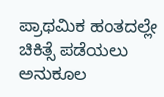ಪ್ರಾಥಮಿಕ ಹಂತದಲ್ಲೇ ಚಿಕಿತ್ಸೆ ಪಡೆಯಲು ಅನುಕೂಲ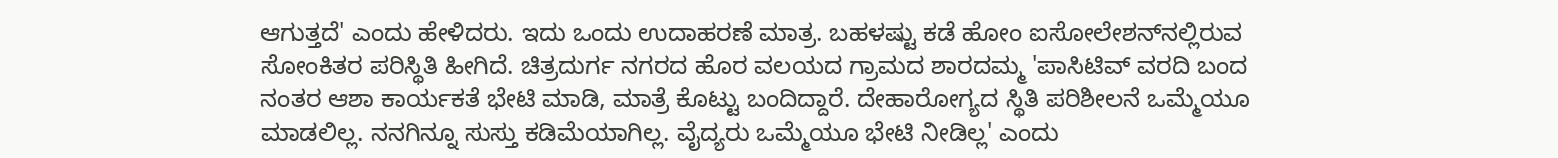ಆಗುತ್ತದೆ' ಎಂದು ಹೇಳಿದರು. ಇದು ಒಂದು ಉದಾಹರಣೆ ಮಾತ್ರ. ಬಹಳಷ್ಟು ಕಡೆ ಹೋಂ ಐಸೋಲೇಶನ್‌ನಲ್ಲಿರುವ ಸೋಂಕಿತರ ಪರಿಸ್ಥಿತಿ ಹೀಗಿದೆ. ಚಿತ್ರದುರ್ಗ ನಗರದ ಹೊರ ವಲಯದ ಗ್ರಾಮದ ಶಾರದಮ್ಮ 'ಪಾಸಿಟಿವ್‌ ವರದಿ ಬಂದ ನಂತರ ಆಶಾ ಕಾರ್ಯಕತೆ ಭೇಟಿ ಮಾಡಿ, ಮಾತ್ರೆ ಕೊಟ್ಟು ಬಂದಿದ್ದಾರೆ. ದೇಹಾರೋಗ್ಯದ ಸ್ಥಿತಿ ಪರಿಶೀಲನೆ ಒಮ್ಮೆಯೂ ಮಾಡಲಿಲ್ಲ. ನನಗಿನ್ನೂ ಸುಸ್ತು ಕಡಿಮೆಯಾಗಿಲ್ಲ. ವೈದ್ಯರು ಒಮ್ಮೆಯೂ ಭೇಟಿ ನೀಡಿಲ್ಲ' ಎಂದು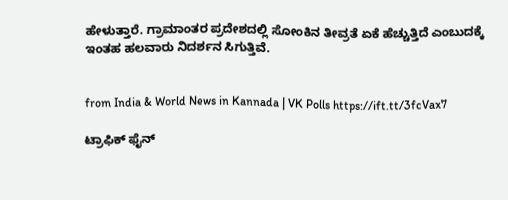ಹೇಳುತ್ತಾರೆ. ಗ್ರಾಮಾಂತರ ಪ್ರದೇಶದಲ್ಲಿ ಸೋಂಕಿನ ತೀವ್ರತೆ ಏಕೆ ಹೆಚ್ಚುತ್ತಿದೆ ಎಂಬುದಕ್ಕೆ ಇಂತಹ ಹಲವಾರು ನಿದರ್ಶನ ಸಿಗುತ್ತಿವೆ.


from India & World News in Kannada | VK Polls https://ift.tt/3fcVax7

ಟ್ರಾಫಿಕ್‌ ಫೈನ್‌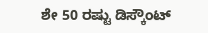ಶೇ 50 ರಷ್ಟು ಡಿಸ್ಕೌಂಟ್‌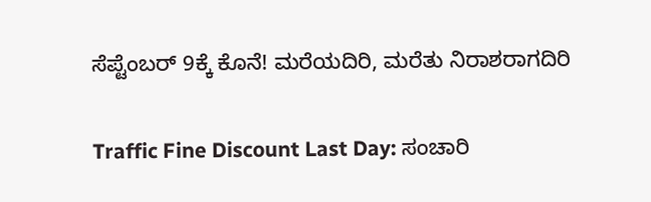ಸೆಪ್ಟೆಂಬರ್‌ 9ಕ್ಕೆ ಕೊನೆ! ಮರೆಯದಿರಿ, ಮರೆತು ನಿರಾಶರಾಗದಿರಿ

Traffic Fine Discount Last Day: ಸಂಚಾರಿ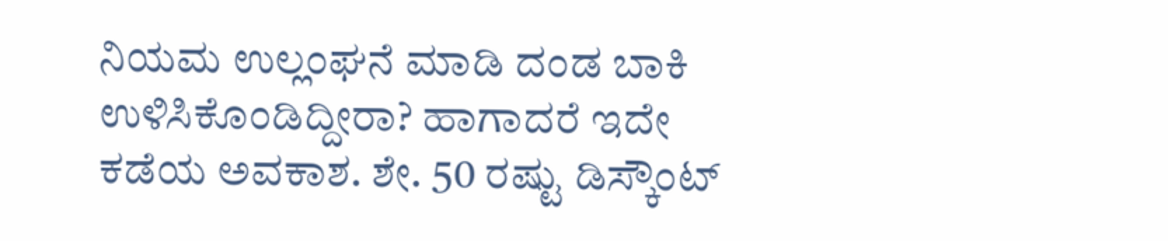ನಿಯಮ ಉಲ್ಲಂಘನೆ ಮಾಡಿ ದಂಡ ಬಾಕಿ ಉಳಿಸಿಕೊಂಡಿದ್ದೀರಾ? ಹಾಗಾದರೆ ಇದೇ ಕಡೆಯ ಅವಕಾಶ. ಶೇ. 50 ರಷ್ಟು ಡಿಸ್ಕೌಂಟ್‌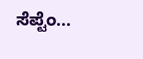ಸೆಪ್ಟೆಂ...